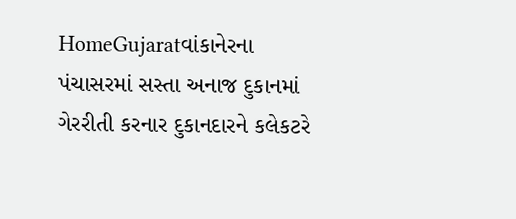HomeGujaratવાંકાનેરના પંચાસરમાં સસ્તા અનાજ દુકાનમાં ગેરરીતી કરનાર દુકાનદારને કલેકટરે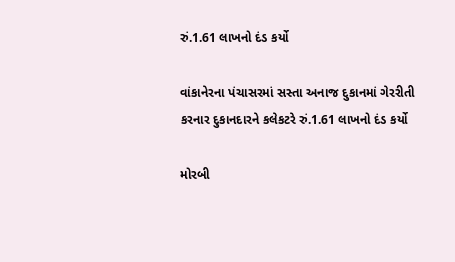રું.1.61 લાખનો દંડ કર્યો

વાંકાનેરના પંચાસરમાં સસ્તા અનાજ દુકાનમાં ગેરરીતી કરનાર દુકાનદારને કલેકટરે રું.1.61 લાખનો દંડ કર્યો

મોરબી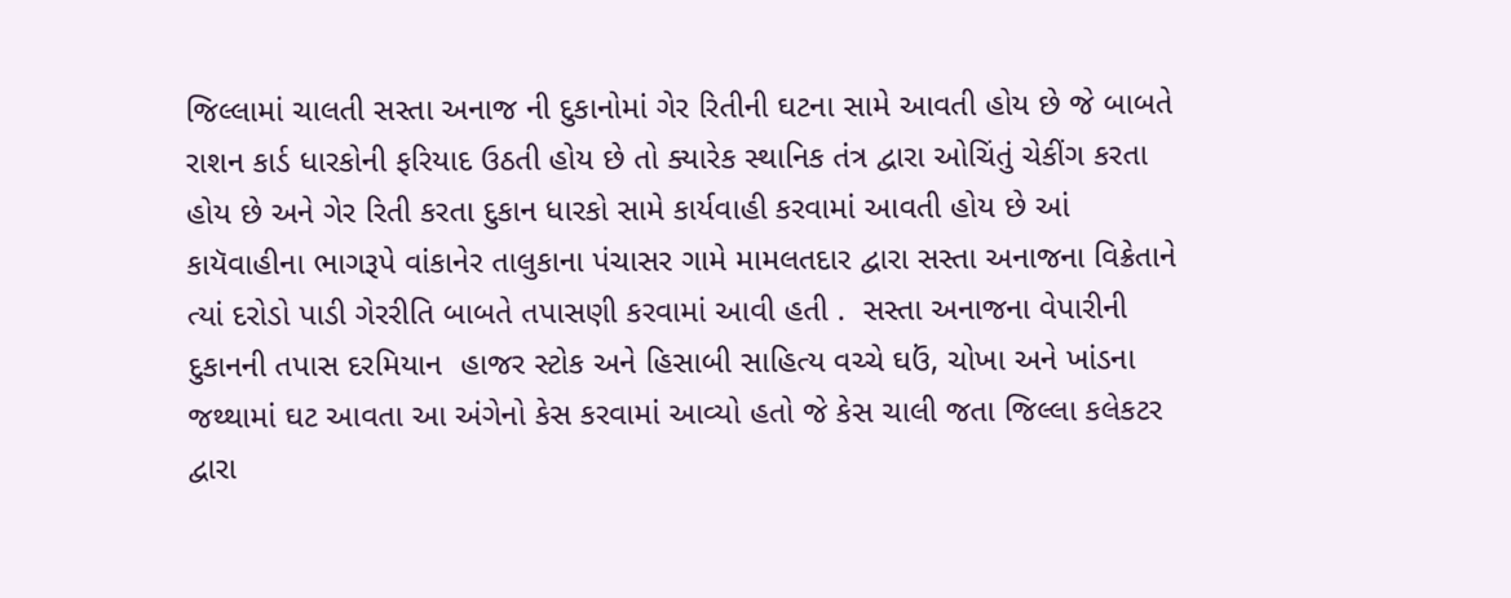જિલ્લામાં ચાલતી સસ્તા અનાજ ની દુકાનોમાં ગેર રિતીની ઘટના સામે આવતી હોય છે જે બાબતે રાશન કાર્ડ ધારકોની ફરિયાદ ઉઠતી હોય છે તો ક્યારેક સ્થાનિક તંત્ર દ્વારા ઓચિંતું ચેકીંગ કરતા હોય છે અને ગેર રિતી કરતા દુકાન ધારકો સામે કાર્યવાહી કરવામાં આવતી હોય છે આં કાયૅવાહીના ભાગરૂપે વાંકાનેર તાલુકાના પંચાસર ગામે મામલતદાર દ્વારા સસ્તા અનાજના વિક્રેતાને ત્યાં દરોડો પાડી ગેરરીતિ બાબતે તપાસણી કરવામાં આવી હતી .  સસ્તા અનાજના વેપારીની દુકાનની તપાસ દરમિયાન  હાજર સ્ટોક અને હિસાબી સાહિત્ય વચ્ચે ઘઉં, ચોખા અને ખાંડના જથ્થામાં ઘટ આવતા આ અંગેનો કેસ કરવામાં આવ્યો હતો જે કેસ ચાલી જતા જિલ્લા કલેકટર દ્વારા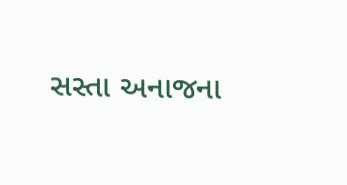સસ્તા અનાજના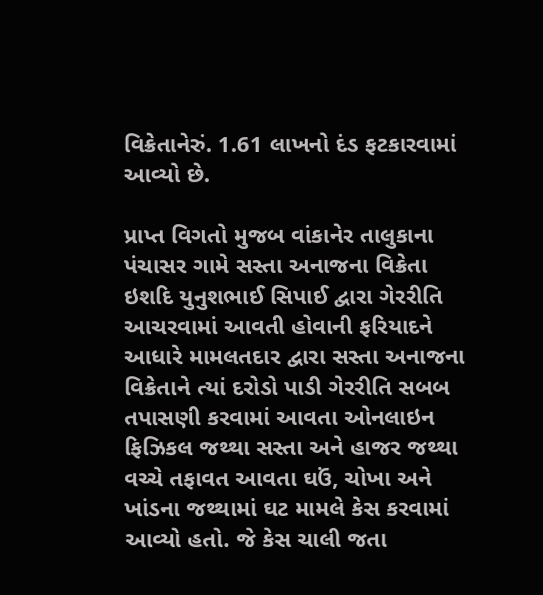વિક્રેતાનેરું. 1.61 લાખનો દંડ ફટકારવામાં આવ્યો છે.

પ્રાપ્ત વિગતો મુજબ વાંકાનેર તાલુકાના પંચાસર ગામે સસ્તા અનાજના વિક્રેતા ઇશદિ યુનુશભાઈ સિપાઈ દ્વારા ગેરરીતિ આચરવામાં આવતી હોવાની ફરિયાદને આધારે મામલતદાર દ્વારા સસ્તા અનાજના વિક્રેતાને ત્યાં દરોડો પાડી ગેરરીતિ સબબ તપાસણી કરવામાં આવતા ઓનલાઇન ફિઝિકલ જથ્થા સસ્તા અને હાજર જથ્થા વચ્ચે તફાવત આવતા ઘઉં, ચોખા અને ખાંડના જથ્થામાં ઘટ મામલે કેસ કરવામાં આવ્યો હતો. જે કેસ ચાલી જતા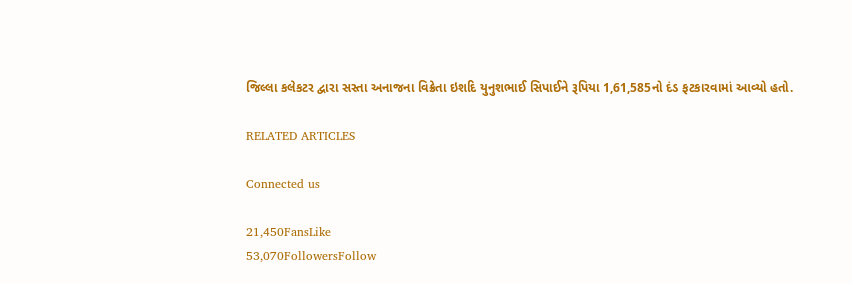જિલ્લા કલેકટર દ્વારા સસ્તા અનાજના વિક્રેતા ઇશદિ યુનુશભાઈ સિપાઈને રૂપિયા 1,61,585નો દંડ ફટકારવામાં આવ્યો હતો.

RELATED ARTICLES

Connected us

21,450FansLike
53,070FollowersFollow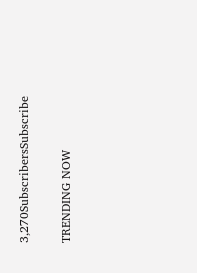3,270SubscribersSubscribe

TRENDING NOW